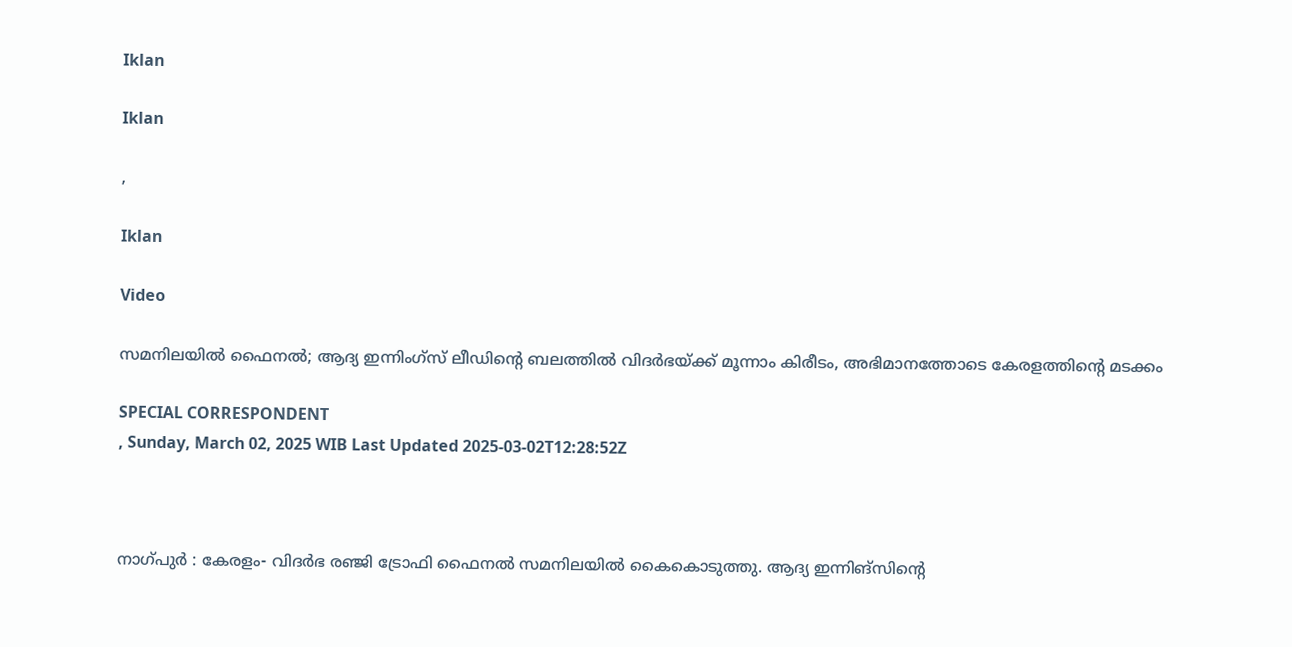Iklan

Iklan

,

Iklan

Video

സമനിലയിൽ ഫൈനൽ; ആദ്യ ഇന്നിംഗ്സ് ലീഡിന്റെ ബലത്തിൽ വിദർഭയ്ക്ക് മൂന്നാം കിരീടം, അഭിമാനത്തോടെ കേരളത്തിന്റെ മടക്കം

SPECIAL CORRESPONDENT
, Sunday, March 02, 2025 WIB Last Updated 2025-03-02T12:28:52Z



നാഗ്പുർ : കേരളം- വിദർഭ രഞ്ജി ട്രോഫി ഫൈനൽ സമനിലയിൽ കൈകൊടുത്തു. ആദ്യ ഇന്നിങ്സിന്റെ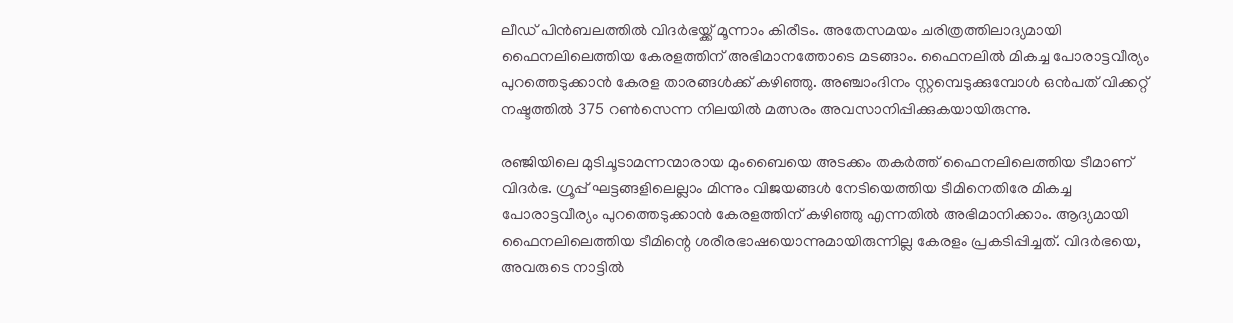ലീഡ് പിൻബലത്തിൽ വിദർഭയ്ക്ക് മൂന്നാം കിരീടം. അതേസമയം ചരിത്രത്തിലാദ്യമായി ഫൈനലിലെത്തിയ കേരളത്തിന് അഭിമാനത്തോടെ മടങ്ങാം. ഫൈനലിൽ മികച്ച പോരാട്ടവീര്യം പുറത്തെടുക്കാൻ കേരള താരങ്ങൾക്ക് കഴിഞ്ഞു. അഞ്ചാംദിനം സ്റ്റമ്പെടുക്കുമ്പോൾ ഒൻപത് വിക്കറ്റ് നഷ്ടത്തിൽ 375 റൺസെന്ന നിലയിൽ മത്സരം അവസാനിപ്പിക്കുകയായിരുന്നു.

രഞ്ജിയിലെ മുടിചൂടാമന്നന്മാരായ മുംബൈയെ അടക്കം തകർത്ത് ഫൈനലിലെത്തിയ ടീമാണ് വിദർഭ. ഗ്രൂപ്പ് ഘട്ടങ്ങളിലെല്ലാം മിന്നും വിജയങ്ങൾ നേടിയെത്തിയ ടീമിനെതിരേ മികച്ച പോരാട്ടവീര്യം പുറത്തെടുക്കാൻ കേരളത്തിന് കഴിഞ്ഞു എന്നതിൽ അഭിമാനിക്കാം. ആദ്യമായി ഫൈനലിലെത്തിയ ടീമിന്റെ ശരീരഭാഷയൊന്നുമായിരുന്നില്ല കേരളം പ്രകടിപ്പിച്ചത്. വിദർഭയെ, അവരുടെ നാട്ടിൽ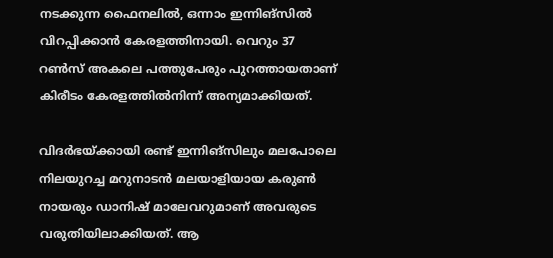നടക്കുന്ന ഫൈനലിൽ, ഒന്നാം ഇന്നിങ്‌സിൽ വിറപ്പിക്കാൻ കേരളത്തിനായി. വെറും 37 റൺസ് അകലെ പത്തുപേരും പുറത്തായതാണ് കിരീടം കേരളത്തിൽനിന്ന് അന്യമാക്കിയത്.

വിദർഭയ്ക്കായി രണ്ട് ഇന്നിങ്‌സിലും മലപോലെ നിലയുറച്ച മറുനാടൻ മലയാളിയായ കരുൺ നായരും ഡാനിഷ് മാലേവറുമാണ് അവരുടെ വരുതിയിലാക്കിയത്. ആ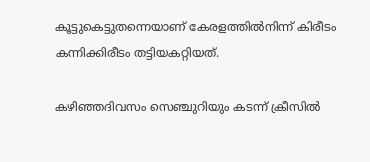കൂട്ടുകെട്ടുതന്നെയാണ് കേരളത്തിൽനിന്ന് കിരീടം കന്നിക്കിരീടം തട്ടിയകറ്റിയത്.

കഴിഞ്ഞദിവസം സെഞ്ചുറിയും കടന്ന് ക്രീസിൽ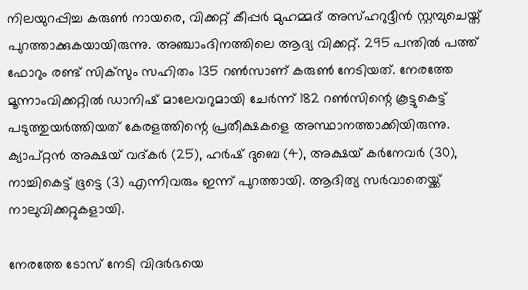നിലയുറപ്പിച്ച കരുൺ നായരെ, വിക്കറ്റ് കീപ്പർ മുഹമ്മദ് അസ്ഹറുദ്ദീൻ സ്റ്റമ്പുചെയ്ത് പുറത്താക്കുകയായിരുന്നു. അഞ്ചാംദിനത്തിലെ ആദ്യ വിക്കറ്റ്. 295 പന്തിൽ പത്ത് ഫോറും രണ്ട് സിക്‌സും സഹിതം 135 റൺസാണ് കരുൺ നേടിയത്. നേരത്തേ മൂന്നാംവിക്കറ്റിൽ ഡാനിഷ് മാലേവറുമായി ചേർന്ന് 182 റൺസിന്റെ കൂട്ടുകെട്ട് പടുത്തുയർത്തിയത് കേരളത്തിന്റെ പ്രതീക്ഷകളെ അസ്ഥാനത്താക്കിയിരുന്നു. ക്യാപ്റ്റൻ അക്ഷയ് വദ്കർ (25), ഹർഷ് ദുബെ (4), അക്ഷയ് കർനേവർ (30), നാച്ചികെട്ട് ഭൂട്ടെ (3) എന്നിവരും ഇന്ന് പുറത്തായി. ആദിത്യ സർവാതെയ്ക്ക് നാലുവിക്കറ്റുകളായി.

നേരത്തേ ടോസ് നേടി വിദർഭയെ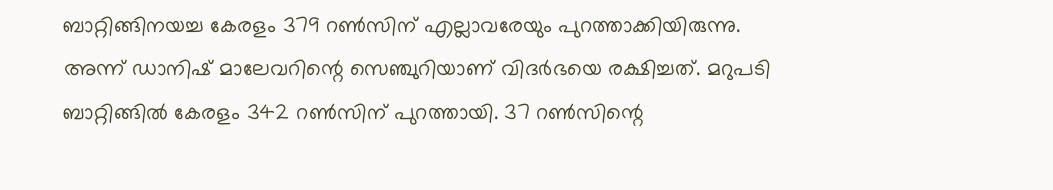ബാറ്റിങ്ങിനയച്ച കേരളം 379 റൺസിന് എല്ലാവരേയും പുറത്താക്കിയിരുന്നു. അന്ന് ഡാനിഷ് മാലേവറിന്റെ സെഞ്ചുറിയാണ് വിദർഭയെ രക്ഷിച്ചത്. മറുപടി ബാറ്റിങ്ങിൽ കേരളം 342 റൺസിന് പുറത്തായി. 37 റൺസിന്റെ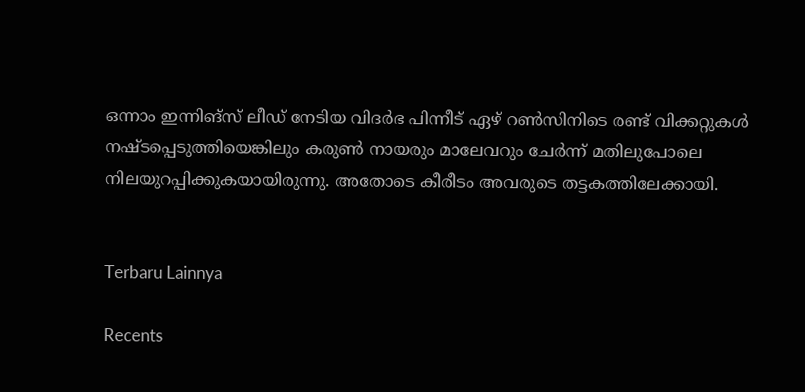ഒന്നാം ഇന്നിങ്‌സ് ലീഡ് നേടിയ വിദർഭ പിന്നീട് ഏഴ് റൺസിനിടെ രണ്ട് വിക്കറ്റുകൾ നഷ്ടപ്പെടുത്തിയെങ്കിലും കരുൺ നായരും മാലേവറും ചേർന്ന് മതിലുപോലെ നിലയുറപ്പിക്കുകയായിരുന്നു. അതോടെ കീരീടം അവരുടെ തട്ടകത്തിലേക്കായി.


Terbaru Lainnya

Recents